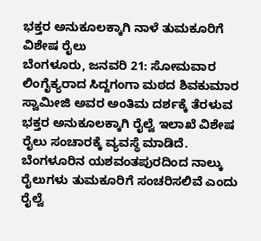ಭಕ್ತರ ಅನುಕೂಲಕ್ಕಾಗಿ ನಾಳೆ ತುಮಕೂರಿಗೆ ವಿಶೇಷ ರೈಲು
ಬೆಂಗಳೂರು, ಜನವರಿ 21: ಸೋಮವಾರ ಲಿಂಗೈಕ್ಯರಾದ ಸಿದ್ದಗಂಗಾ ಮಠದ ಶಿವಕುಮಾರ ಸ್ವಾಮೀಜಿ ಅವರ ಅಂತಿಮ ದರ್ಶಕ್ಕೆ ತೆರಳುವ ಭಕ್ತರ ಅನುಕೂಲಕ್ಕಾಗಿ ರೈಲ್ವೆ ಇಲಾಖೆ ವಿಶೇಷ ರೈಲು ಸಂಚಾರಕ್ಕೆ ವ್ಯವಸ್ಥೆ ಮಾಡಿದೆ.
ಬೆಂಗಳೂರಿನ ಯಶವಂತಪುರದಿಂದ ನಾಲ್ಕು ರೈಲುಗಳು ತುಮಕೂರಿಗೆ ಸಂಚರಿಸಲಿವೆ ಎಂದು ರೈಲ್ವೆ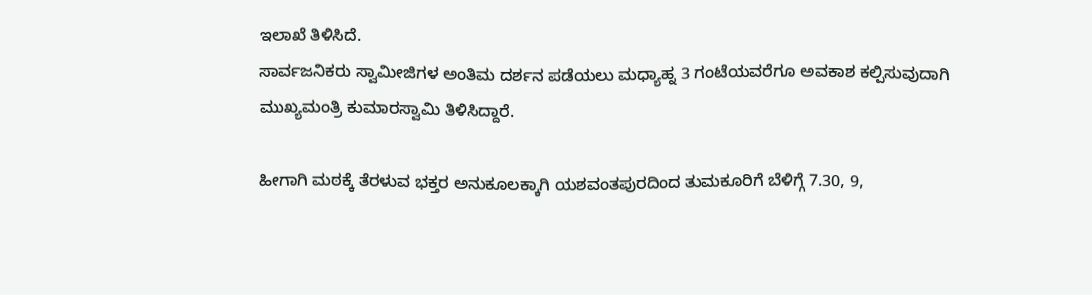ಇಲಾಖೆ ತಿಳಿಸಿದೆ.
ಸಾರ್ವಜನಿಕರು ಸ್ವಾಮೀಜಿಗಳ ಅಂತಿಮ ದರ್ಶನ ಪಡೆಯಲು ಮಧ್ಯಾಹ್ನ 3 ಗಂಟೆಯವರೆಗೂ ಅವಕಾಶ ಕಲ್ಪಿಸುವುದಾಗಿ ಮುಖ್ಯಮಂತ್ರಿ ಕುಮಾರಸ್ವಾಮಿ ತಿಳಿಸಿದ್ದಾರೆ.

ಹೀಗಾಗಿ ಮಠಕ್ಕೆ ತೆರಳುವ ಭಕ್ತರ ಅನುಕೂಲಕ್ಕಾಗಿ ಯಶವಂತಪುರದಿಂದ ತುಮಕೂರಿಗೆ ಬೆಳಿಗ್ಗೆ 7.30, 9,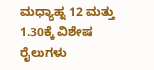ಮಧ್ಯಾಹ್ನ 12 ಮತ್ತು 1.30ಕ್ಕೆ ವಿಶೇಷ ರೈಲುಗಳು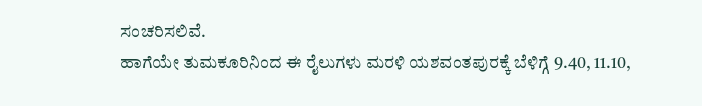ಸಂಚರಿಸಲಿವೆ.
ಹಾಗೆಯೇ ತುಮಕೂರಿನಿಂದ ಈ ರೈಲುಗಳು ಮರಳಿ ಯಶವಂತಪುರಕ್ಕೆ ಬೆಳಿಗ್ಗೆ 9.40, 11.10,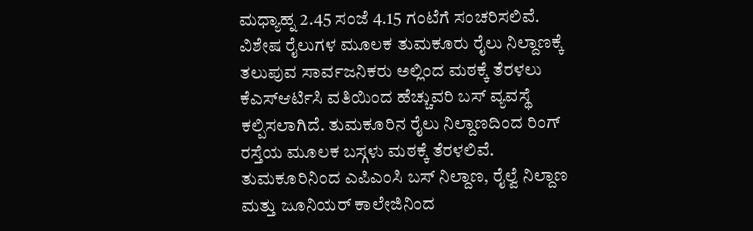ಮಧ್ಯಾಹ್ನ 2.45 ಸಂಜೆ 4.15 ಗಂಟೆಗೆ ಸಂಚರಿಸಲಿವೆ.
ವಿಶೇಷ ರೈಲುಗಳ ಮೂಲಕ ತುಮಕೂರು ರೈಲು ನಿಲ್ದಾಣಕ್ಕೆ ತಲುಪುವ ಸಾರ್ವಜನಿಕರು ಅಲ್ಲಿಂದ ಮಠಕ್ಕೆ ತೆರಳಲು ಕೆಎಸ್ಆರ್ಟಿಸಿ ವತಿಯಿಂದ ಹೆಚ್ಚುವರಿ ಬಸ್ ವ್ಯವಸ್ಥೆ ಕಲ್ಪಿಸಲಾಗಿದೆ. ತುಮಕೂರಿನ ರೈಲು ನಿಲ್ದಾಣದಿಂದ ರಿಂಗ್ ರಸ್ತೆಯ ಮೂಲಕ ಬಸ್ಗಳು ಮಠಕ್ಕೆ ತೆರಳಲಿವೆ.
ತುಮಕೂರಿನಿಂದ ಎಪಿಎಂಸಿ ಬಸ್ ನಿಲ್ದಾಣ, ರೈಲ್ವೆ ನಿಲ್ದಾಣ ಮತ್ತು ಜೂನಿಯರ್ ಕಾಲೇಜಿನಿಂದ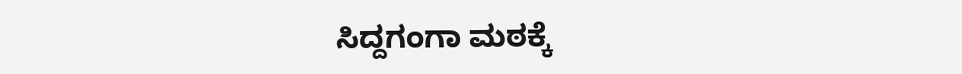ಸಿದ್ದಗಂಗಾ ಮಠಕ್ಕೆ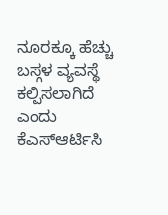ನೂರಕ್ಕೂ ಹೆಚ್ಚು ಬಸ್ಗಳ ವ್ಯವಸ್ಥೆ ಕಲ್ಪಿಸಲಾಗಿದೆ ಎಂದು ಕೆಎಸ್ಆರ್ಟಿಸಿ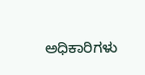ಅಧಿಕಾರಿಗಳು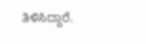ತಿಳಿಸಿದ್ದಾರೆ.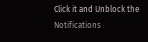Click it and Unblock the Notifications